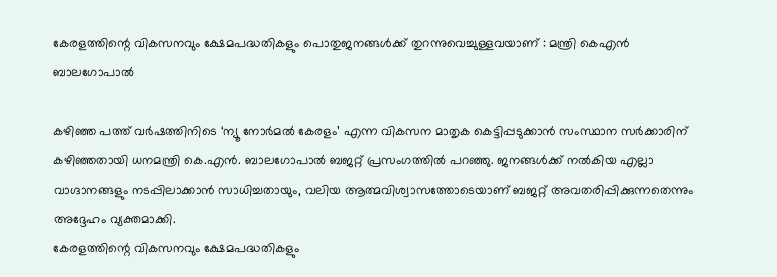കേരളത്തിന്റെ വികസനവും ക്ഷേമപദ്ധതികളും പൊതുജനങ്ങൾക്ക് തുറന്നുവെച്ചുള്ളവയാണ് : മന്ത്രി കെഎൻ ബാലഗോപാൽ

കഴിഞ്ഞ പത്ത് വർഷത്തിനിടെ ‘ന്യൂ നോർമൽ കേരളം’ എന്ന വികസന മാതൃക കെട്ടിപ്പടുക്കാൻ സംസ്ഥാന സർക്കാരിന് കഴിഞ്ഞതായി ധനമന്ത്രി കെ.എൻ. ബാലഗോപാൽ ബജറ്റ് പ്രസംഗത്തിൽ പറഞ്ഞു. ജനങ്ങൾക്ക് നൽകിയ എല്ലാ വാഗ്ദാനങ്ങളും നടപ്പിലാക്കാൻ സാധിച്ചതായും, വലിയ ആത്മവിശ്വാസത്തോടെയാണ് ബജറ്റ് അവതരിപ്പിക്കുന്നതെന്നും അദ്ദേഹം വ്യക്തമാക്കി.
കേരളത്തിന്റെ വികസനവും ക്ഷേമപദ്ധതികളും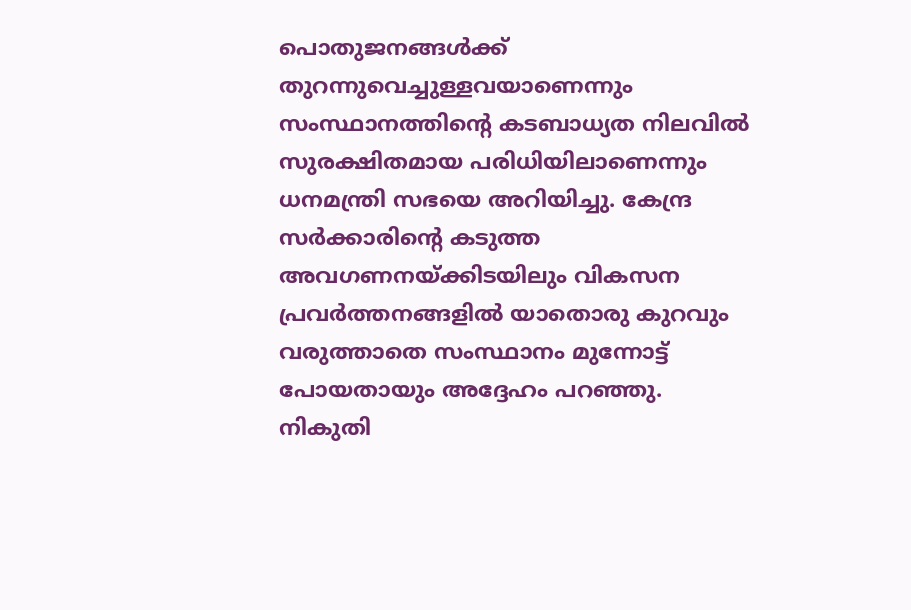പൊതുജനങ്ങൾക്ക് തുറന്നുവെച്ചുള്ളവയാണെന്നും സംസ്ഥാനത്തിന്റെ കടബാധ്യത നിലവിൽ സുരക്ഷിതമായ പരിധിയിലാണെന്നും ധനമന്ത്രി സഭയെ അറിയിച്ചു. കേന്ദ്ര സർക്കാരിന്റെ കടുത്ത അവഗണനയ്ക്കിടയിലും വികസന പ്രവർത്തനങ്ങളിൽ യാതൊരു കുറവും വരുത്താതെ സംസ്ഥാനം മുന്നോട്ട് പോയതായും അദ്ദേഹം പറഞ്ഞു.
നികുതി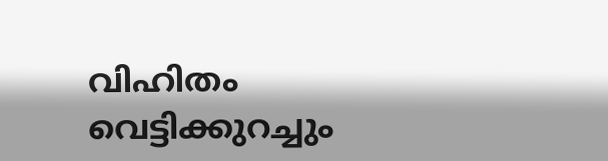വിഹിതം വെട്ടിക്കുറച്ചും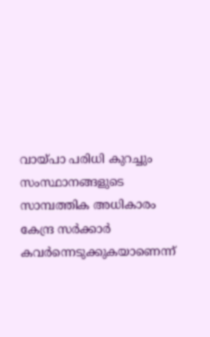വായ്പാ പരിധി കുറച്ചും സംസ്ഥാനങ്ങളുടെ സാമ്പത്തിക അധികാരം കേന്ദ്ര സർക്കാർ കവർന്നെടുക്കുകയാണെന്ന്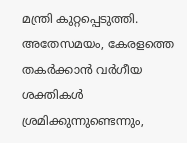മന്ത്രി കുറ്റപ്പെടുത്തി. അതേസമയം, കേരളത്തെ തകർക്കാൻ വർഗീയ ശക്തികൾ ശ്രമിക്കുന്നുണ്ടെന്നും,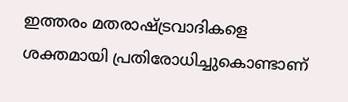ഇത്തരം മതരാഷ്ട്രവാദികളെ ശക്തമായി പ്രതിരോധിച്ചുകൊണ്ടാണ്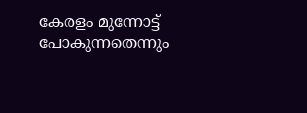കേരളം മുന്നോട്ട് പോകുന്നതെന്നും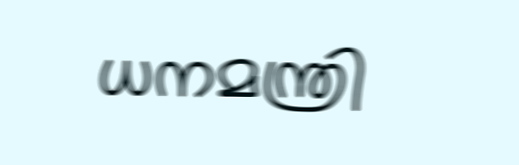ധനമന്ത്രി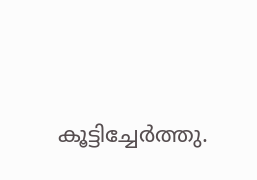കൂട്ടിച്ചേർത്തു.